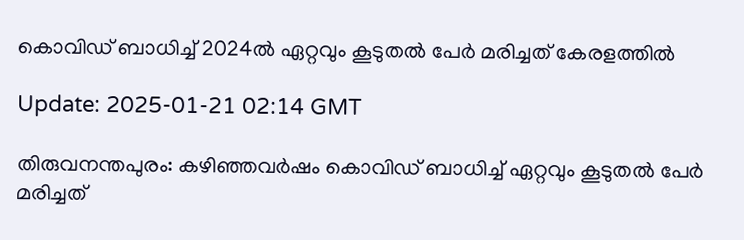കൊവിഡ് ബാധിച്ച് 2024ല്‍ ഏറ്റവും കൂടുതല്‍ പേര്‍ മരിച്ചത് കേരളത്തില്‍

Update: 2025-01-21 02:14 GMT

തിരുവനന്തപുരം: കഴിഞ്ഞവര്‍ഷം കൊവിഡ് ബാധിച്ച് ഏറ്റവും കൂടുതല്‍ പേര്‍ മരിച്ചത്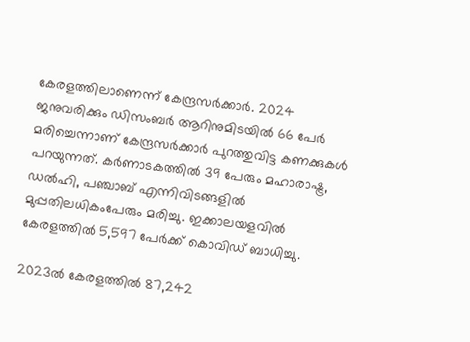കേരളത്തിലാണെന്ന് കേന്ദ്രസര്‍ക്കാര്‍. 2024 ജനുവരിക്കും ഡിസംബര്‍ ആറിനുമിടയില്‍ 66 പേര്‍ മരിച്ചെന്നാണ് കേന്ദ്രസര്‍ക്കാര്‍ പുറത്തുവിട്ട കണക്കുകള്‍ പറയുന്നത്. കര്‍ണാടകത്തില്‍ 39 പേരും മഹാരാഷ്ട്ര, ഡല്‍ഹി, പഞ്ചാബ് എന്നിവിടങ്ങളില്‍ മുപ്പതിലധികംപേരും മരിച്ചു. ഇക്കാലയളവില്‍ കേരളത്തില്‍ 5,597 പേര്‍ക്ക് കൊവിഡ് ബാധിച്ചു.

2023ല്‍ കേരളത്തില്‍ 87,242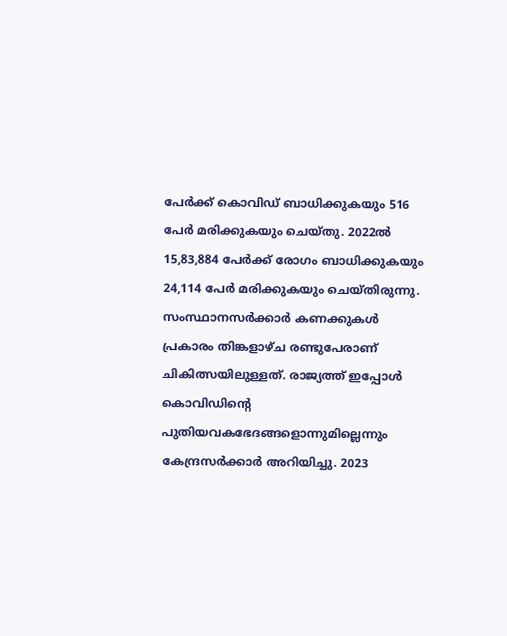പേര്‍ക്ക് കൊവിഡ് ബാധിക്കുകയും 516 പേര്‍ മരിക്കുകയും ചെയ്തു. 2022ല്‍ 15,83,884 പേര്‍ക്ക് രോഗം ബാധിക്കുകയും 24,114 പേര്‍ മരിക്കുകയും ചെയ്തിരുന്നു. സംസ്ഥാനസര്‍ക്കാര്‍ കണക്കുകള്‍ പ്രകാരം തിങ്കളാഴ്ച രണ്ടുപേരാണ് ചികിത്സയിലുള്ളത്. രാജ്യത്ത് ഇപ്പോള്‍ കൊവിഡിന്റെ പുതിയവകഭേദങ്ങളൊന്നുമില്ലെന്നും കേന്ദ്രസര്‍ക്കാര്‍ അറിയിച്ചു. 2023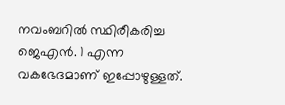നവംബറില്‍ സ്ഥിരീകരിച്ച ജെഎന്‍. 1 എന്ന വകഭേദമാണ് ഇപ്പോഴുള്ളത്.